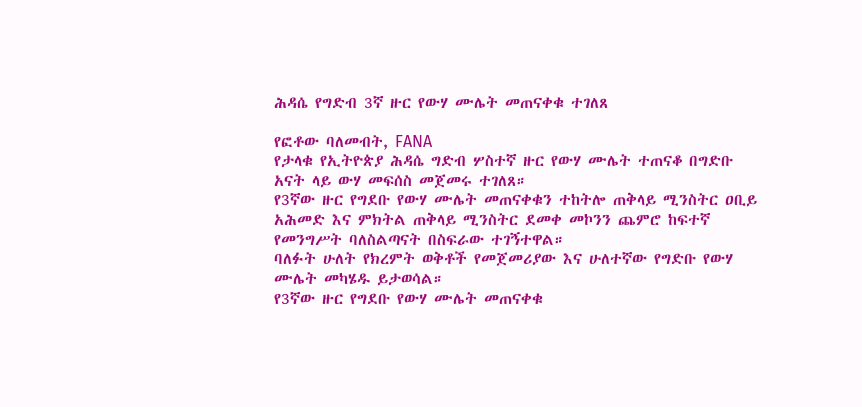ሕዳሴ የግድብ 3ኛ ዙር የውሃ ሙሌት መጠናቀቁ ተገለጸ

የፎቶው ባለመብት, FANA
የታላቁ የኢትዮጵያ ሕዳሴ ግድብ ሦስተኛ ዙር የውሃ ሙሌት ተጠናቆ በግድቡ አናት ላይ ውሃ መፍሰስ መጀመሩ ተገለጸ።
የ3ኛው ዙር የግደቡ የውሃ ሙሌት መጠናቀቁን ተከትሎ ጠቅላይ ሚንስትር ዐቢይ አሕመድ እና ምክትል ጠቅላይ ሚንስትር ደመቀ መኮንን ጨምሮ ከፍተኛ የመንግሥት ባለስልጣናት በስፍራው ተገኝተዋል።
ባለፉት ሁለት የክረምት ወቅቶች የመጀመሪያው እና ሁለተኛው የግድቡ የውሃ ሙሌት መካሄዱ ይታወሳል።
የ3ኛው ዙር የግደቡ የውሃ ሙሌት መጠናቀቁ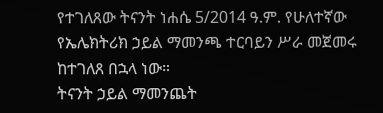የተገለጸው ትናንት ነሐሴ 5/2014 ዓ.ም. የሁለተኛው የኤሌክትሪክ ኃይል ማመንጫ ተርባይን ሥራ መጀመሩ ከተገለጸ በኋላ ነው።
ትናንት ኃይል ማመንጨት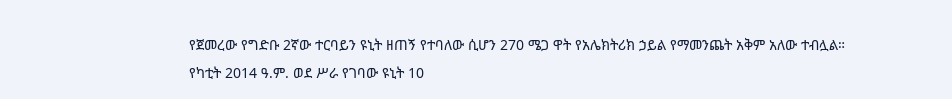የጀመረው የግድቡ 2ኛው ተርባይን ዩኒት ዘጠኝ የተባለው ሲሆን 270 ሜጋ ዋት የአሌክትሪክ ኃይል የማመንጨት አቅም አለው ተብሏል።
የካቲት 2014 ዓ.ም. ወደ ሥራ የገባው ዩኒት 10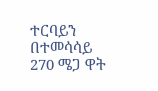ተርባይን በተመሳሳይ 270 ሜጋ ዋት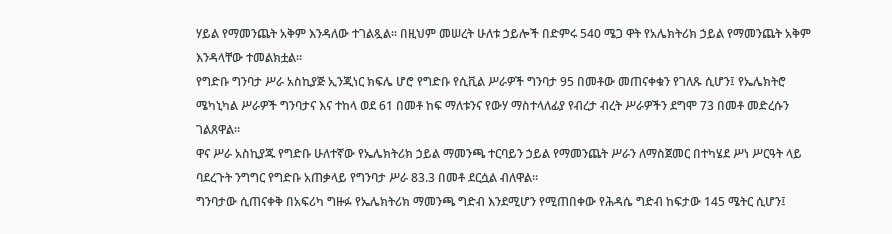ሃይል የማመንጨት አቅም እንዳለው ተገልጿል። በዚህም መሠረት ሁለቱ ኃይሎች በድምሩ 540 ሜጋ ዋት የአሌክትሪክ ኃይል የማመንጨት አቅም እንዳላቸው ተመልክቷል።
የግድቡ ግንባታ ሥራ አስኪያጅ ኢንጂነር ክፍሌ ሆሮ የግድቡ የሲቪል ሥራዎች ግንባታ 95 በመቶው መጠናቀቁን የገለጹ ሲሆን፤ የኤሌክትሮ ሜካኒካል ሥራዎች ግንባታና እና ተከላ ወደ 61 በመቶ ከፍ ማለቱንና የውሃ ማስተላለፊያ የብረታ ብረት ሥራዎችን ደግሞ 73 በመቶ መድረሱን ገልጸዋል።
ዋና ሥራ አስኪያጁ የግድቡ ሁለተኛው የኤሌክትሪክ ኃይል ማመንጫ ተርባይን ኃይል የማመንጨት ሥራን ለማስጀመር በተካሄደ ሥነ ሥርዓት ላይ ባደረጉት ንግግር የግድቡ አጠቃላይ የግንባታ ሥራ 83.3 በመቶ ደርሷል ብለዋል።
ግንባታው ሲጠናቀቅ በአፍሪካ ግዙፉ የኤሌክትሪክ ማመንጫ ግድብ እንደሚሆን የሚጠበቀው የሕዳሴ ግድብ ከፍታው 145 ሜትር ሲሆን፤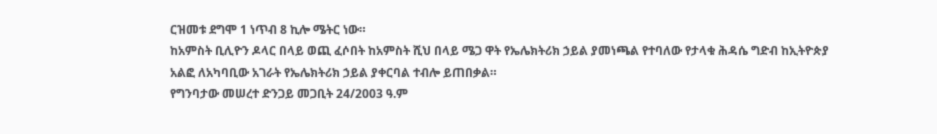ርዝመቱ ደግሞ 1 ነጥብ 8 ኪሎ ሜትር ነው።
ከአምስት ቢሊዮን ዶላር በላይ ወጪ ፈሶበት ከአምስት ሺህ በላይ ሜጋ ዋት የኤሌክትሪክ ኃይል ያመነጫል የተባለው የታላቁ ሕዳሴ ግድብ ከኢትዮጵያ አልፎ ለአካባቢው አገራት የኤሌክትሪክ ኃይል ያቀርባል ተብሎ ይጠበቃል።
የግንባታው መሠረተ ድንጋይ መጋቢት 24/2003 ዓ.ም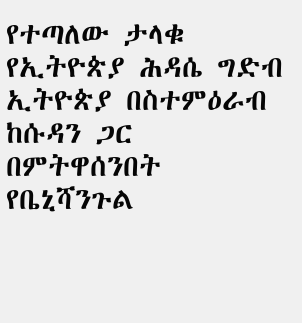የተጣለው ታላቁ የኢትዮጵያ ሕዳሴ ግድብ ኢትዮጵያ በስተምዕራብ ከሱዳን ጋር በምትዋሰንበት የቤኒሻንጉል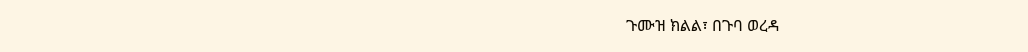ጉሙዝ ክልል፣ በጉባ ወረዳ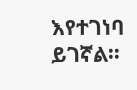እየተገነባ ይገኛል።